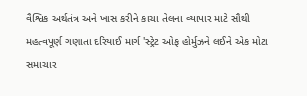વૈશ્વિક અર્થતંત્ર અને ખાસ કરીને કાચા તેલના વ્યાપાર માટે સૌથી મહત્વપૂર્ણ ગણાતા દરિયાઈ માર્ગ 'સ્ટ્રેટ ઓફ હોર્મુઝને લઈને એક મોટા સમાચાર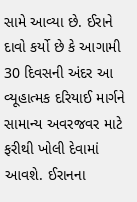સામે આવ્યા છે. ઈરાને દાવો કર્યો છે કે આગામી 30 દિવસની અંદર આ વ્યૂહાત્મક દરિયાઈ માર્ગને સામાન્ય અવરજવર માટે ફરીથી ખોલી દેવામાં આવશે. ઈરાનના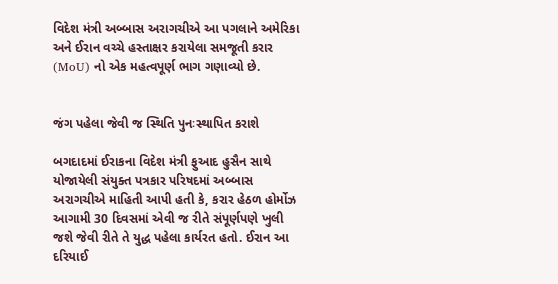વિદેશ મંત્રી અબ્બાસ અરાગચીએ આ પગલાને અમેરિકા અને ઈરાન વચ્ચે હસ્તાક્ષર કરાયેલા સમજૂતી કરાર (MoU) નો એક મહત્વપૂર્ણ ભાગ ગણાવ્યો છે.


જંગ પહેલા જેવી જ સ્થિતિ પુનઃસ્થાપિત કરાશે

બગદાદમાં ઈરાકના વિદેશ મંત્રી ફુઆદ હુસૈન સાથે યોજાયેલી સંયુક્ત પત્રકાર પરિષદમાં અબ્બાસ અરાગચીએ માહિતી આપી હતી કે, કરાર હેઠળ હોર્મોઝ આગામી 30 દિવસમાં એવી જ રીતે સંપૂર્ણપણે ખુલી જશે જેવી રીતે તે યુદ્ધ પહેલા કાર્યરત હતો. ઈરાન આ દરિયાઈ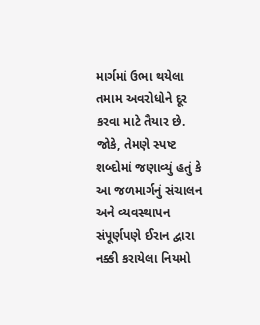માર્ગમાં ઉભા થયેલા તમામ અવરોધોને દૂર કરવા માટે તૈયાર છે. જોકે, તેમણે સ્પષ્ટ શબ્દોમાં જણાવ્યું હતું કે આ જળમાર્ગનું સંચાલન અને વ્યવસ્થાપન સંપૂર્ણપણે ઈરાન દ્વારા નક્કી કરાયેલા નિયમો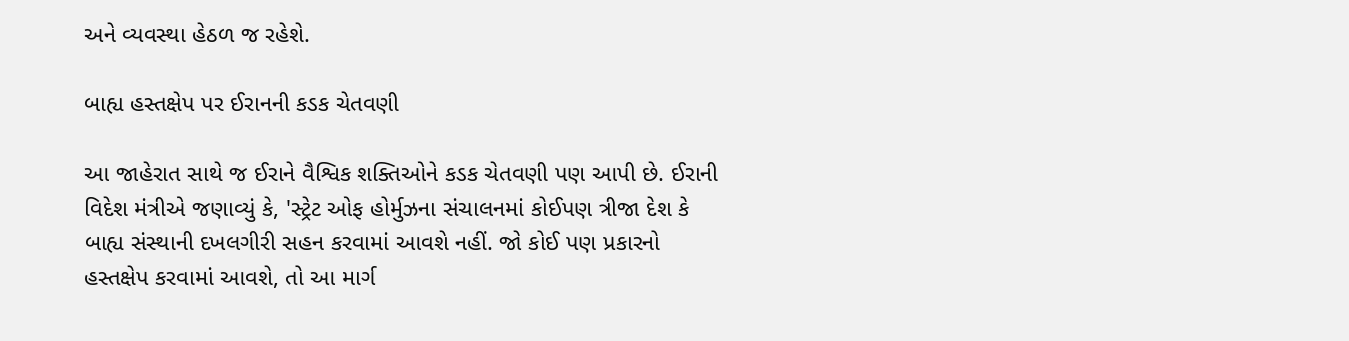અને વ્યવસ્થા હેઠળ જ રહેશે.

બાહ્ય હસ્તક્ષેપ પર ઈરાનની કડક ચેતવણી

આ જાહેરાત સાથે જ ઈરાને વૈશ્વિક શક્તિઓને કડક ચેતવણી પણ આપી છે. ઈરાની વિદેશ મંત્રીએ જણાવ્યું કે, 'સ્ટ્રેટ ઓફ હોર્મુઝના સંચાલનમાં કોઈપણ ત્રીજા દેશ કે બાહ્ય સંસ્થાની દખલગીરી સહન કરવામાં આવશે નહીં. જો કોઈ પણ પ્રકારનો હસ્તક્ષેપ કરવામાં આવશે, તો આ માર્ગ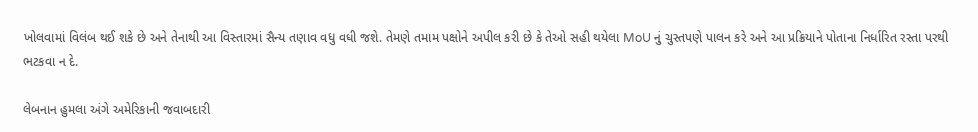ખોલવામાં વિલંબ થઈ શકે છે અને તેનાથી આ વિસ્તારમાં સૈન્ય તણાવ વધુ વધી જશે. તેમણે તમામ પક્ષોને અપીલ કરી છે કે તેઓ સહી થયેલા MoU નું ચુસ્તપણે પાલન કરે અને આ પ્રક્રિયાને પોતાના નિર્ધારિત રસ્તા પરથી ભટકવા ન દે.

લેબનાન હુમલા અંગે અમેરિકાની જવાબદારી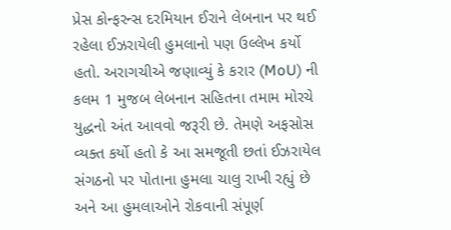પ્રેસ કોન્ફરન્સ દરમિયાન ઈરાને લેબનાન પર થઈ રહેલા ઈઝરાયેલી હુમલાનો પણ ઉલ્લેખ કર્યો હતો. અરાગચીએ જણાવ્યું કે કરાર (MoU) ની કલમ 1 મુજબ લેબનાન સહિતના તમામ મોરચે યુદ્ધનો અંત આવવો જરૂરી છે. તેમણે અફસોસ વ્યક્ત કર્યો હતો કે આ સમજૂતી છતાં ઈઝરાયેલ સંગઠનો પર પોતાના હુમલા ચાલુ રાખી રહ્યું છે અને આ હુમલાઓને રોકવાની સંપૂર્ણ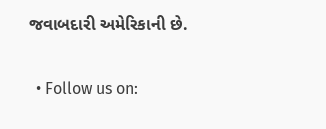જવાબદારી અમેરિકાની છે.

  • Follow us on: